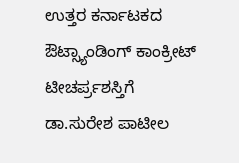ಉತ್ತರ ಕರ್ನಾಟಕದ ಔಟ್ಸ್ಯಾಂಡಿಂಗ್ ಕಾಂಕ್ರೀಟ್ ಟೀಚರ್ಪ್ರಶಸ್ತಿಗೆ ಡಾ.ಸುರೇಶ ಪಾಟೀಲ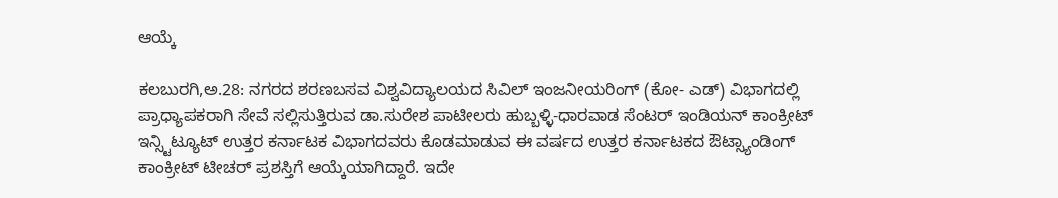ಆಯ್ಕೆ

ಕಲಬುರಗಿ,ಅ.28: ನಗರದ ಶರಣಬಸವ ವಿಶ್ವವಿದ್ಯಾಲಯದ ಸಿವಿಲ್ ಇಂಜನೀಯರಿಂಗ್ (ಕೋ- ಎಡ್) ವಿಭಾಗದಲ್ಲಿ ಪ್ರಾಧ್ಯಾಪಕರಾಗಿ ಸೇವೆ ಸಲ್ಲಿಸುತ್ತಿರುವ ಡಾ.ಸುರೇಶ ಪಾಟೀಲರು ಹುಬ್ಬಳ್ಳಿ-ಧಾರವಾಡ ಸೆಂಟರ್ ಇಂಡಿಯನ್ ಕಾಂಕ್ರೀಟ್ ಇನ್ಸ್ಟಿಟ್ಯೂಟ್ ಉತ್ತರ ಕರ್ನಾಟಕ ವಿಭಾಗದವರು ಕೊಡಮಾಡುವ ಈ ವರ್ಷದ ಉತ್ತರ ಕರ್ನಾಟಕದ ಔಟ್ಸ್ಯಾಂಡಿಂಗ್ ಕಾಂಕ್ರೀಟ್ ಟೀಚರ್ ಪ್ರಶಸ್ತಿಗೆ ಆಯ್ಕೆಯಾಗಿದ್ದಾರೆ. ಇದೇ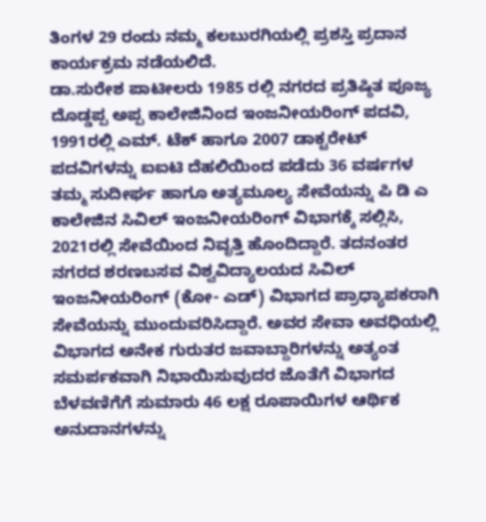ತಿಂಗಳ 29 ರಂದು ನಮ್ಮ ಕಲಬುರಗಿಯಲ್ಲಿ ಪ್ರಶಸ್ತಿ ಪ್ರದಾನ ಕಾರ್ಯಕ್ರಮ ನಡೆಯಲಿದೆ.
ಡಾ.ಸುರೇಶ ಪಾಟೀಲರು 1985 ರಲ್ಲಿ ನಗರದ ಪ್ರತಿಷ್ಠಿತ ಪೂಜ್ಯ ದೊಡ್ಡಪ್ಪ ಅಪ್ಪ ಕಾಲೇಜಿನಿಂದ ಇಂಜನೀಯರಿಂಗ್ ಪದವಿ, 1991ರಲ್ಲಿ ಎಮ್. ಟೆಕ್ ಹಾಗೂ 2007 ಡಾಕ್ಟರೇಟ್ ಪದವಿಗಳನ್ನು ಐಐಟಿ ದೆಹಲಿಯಿಂದ ಪಡೆದು 36 ವರ್ಷಗಳ ತಮ್ಮ ಸುದೀರ್ಘ ಹಾಗೂ ಅತ್ಯಮೂಲ್ಯ ಸೇವೆಯನ್ನು ಪಿ ಡಿ ಎ ಕಾಲೇಜಿನ ಸಿವಿಲ್ ಇಂಜನೀಯರಿಂಗ್ ವಿಭಾಗಕ್ಕೆ ಸಲ್ಲಿಸಿ, 2021ರಲ್ಲಿ ಸೇವೆಯಿಂದ ನಿವೃತ್ತಿ ಹೊಂದಿದ್ದಾರೆ. ತದನಂತರ ನಗರದ ಶರಣಬಸವ ವಿಶ್ವವಿದ್ಯಾಲಯದ ಸಿವಿಲ್ ಇಂಜನೀಯರಿಂಗ್ (ಕೋ- ಎಡ್) ವಿಭಾಗದ ಪ್ರಾಧ್ಯಾಪಕರಾಗಿ ಸೇವೆಯನ್ನು ಮುಂದುವರಿಸಿದ್ದಾರೆ. ಅವರ ಸೇವಾ ಅವಧಿಯಲ್ಲಿ ವಿಭಾಗದ ಅನೇಕ ಗುರುತರ ಜವಾಬ್ದಾರಿಗಳನ್ನು ಅತ್ಯಂತ ಸಮರ್ಪಕವಾಗಿ ನಿಭಾಯಿಸುವುದರ ಜೊತೆಗೆ ವಿಭಾಗದ ಬೆಳವಣಿಗೆಗೆ ಸುಮಾರು 46 ಲಕ್ಷ ರೂಪಾಯಿಗಳ ಆರ್ಥಿಕ ಅನುದಾನಗಳನ್ನು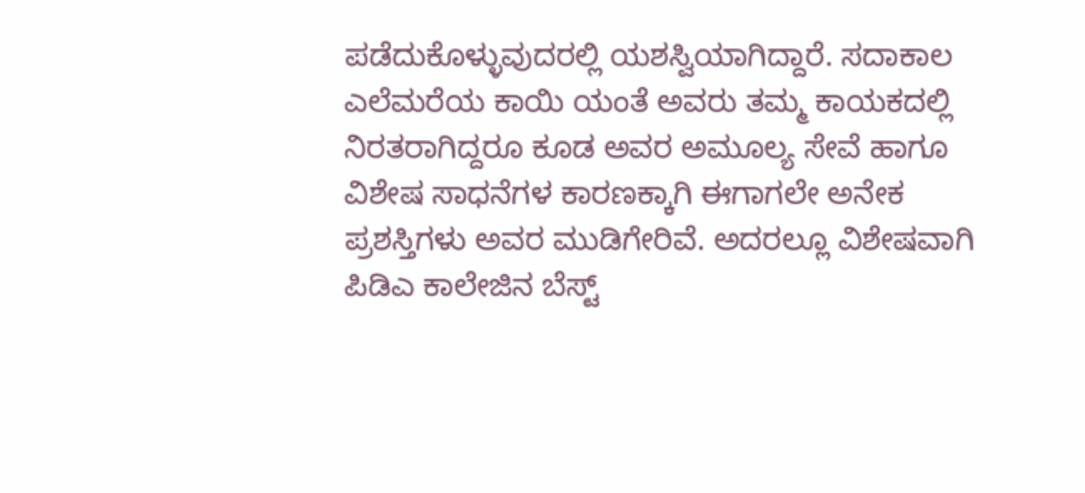ಪಡೆದುಕೊಳ್ಳುವುದರಲ್ಲಿ ಯಶಸ್ವಿಯಾಗಿದ್ದಾರೆ. ಸದಾಕಾಲ ಎಲೆಮರೆಯ ಕಾಯಿ ಯಂತೆ ಅವರು ತಮ್ಮ ಕಾಯಕದಲ್ಲಿ ನಿರತರಾಗಿದ್ದರೂ ಕೂಡ ಅವರ ಅಮೂಲ್ಯ ಸೇವೆ ಹಾಗೂ ವಿಶೇಷ ಸಾಧನೆಗಳ ಕಾರಣಕ್ಕಾಗಿ ಈಗಾಗಲೇ ಅನೇಕ ಪ್ರಶಸ್ತಿಗಳು ಅವರ ಮುಡಿಗೇರಿವೆ. ಅದರಲ್ಲೂ ವಿಶೇಷವಾಗಿ ಪಿಡಿಎ ಕಾಲೇಜಿನ ಬೆಸ್ಟ್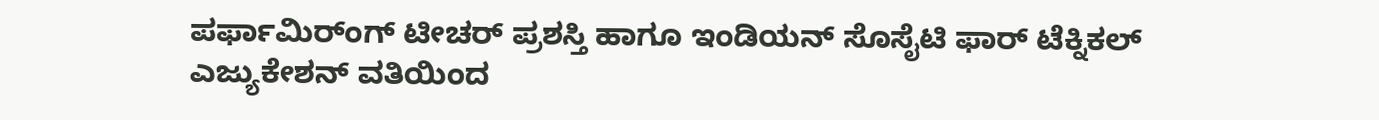ಪರ್ಫಾಮಿರ್ಂಗ್ ಟೀಚರ್ ಪ್ರಶಸ್ತಿ ಹಾಗೂ ಇಂಡಿಯನ್ ಸೊಸೈಟಿ ಫಾರ್ ಟೆಕ್ನಿಕಲ್ ಎಜ್ಯುಕೇಶನ್ ವತಿಯಿಂದ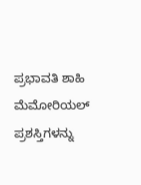ಪ್ರಭಾವತಿ ಶಾಹಿ ಮೆಮೋರಿಯಲ್ ಪ್ರಶಸ್ತಿಗಳನ್ನು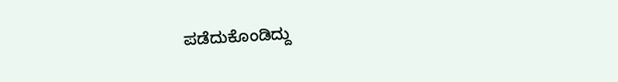ಪಡೆದುಕೊಂಡಿದ್ದು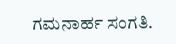ಗಮನಾರ್ಹ ಸಂಗತಿ.